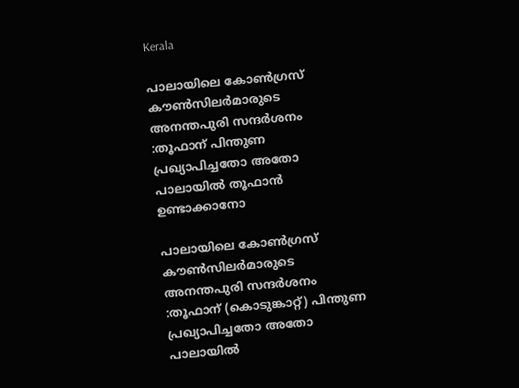Kerala

പാലായിലെ കോൺഗ്രസ് കൗൺസിലർമാരുടെ അനന്തപുരി സന്ദർശനം :തൂഫാന് പിന്തുണ പ്രഖ്യാപിച്ചതോ അതോ പാലായിൽ തൂഫാൻ ഉണ്ടാക്കാനോ

പാലായിലെ കോൺഗ്രസ് കൗൺസിലർമാരുടെ അനന്തപുരി സന്ദർശനം :തൂഫാന് (കൊടുങ്കാറ്റ്) പിന്തുണ പ്രഖ്യാപിച്ചതോ അതോ പാലായിൽ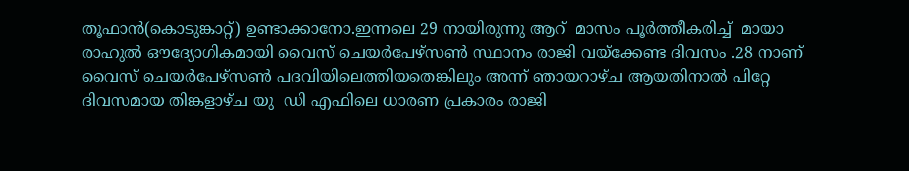തൂഫാൻ(കൊടുങ്കാറ്റ്) ഉണ്ടാക്കാനോ.ഇന്നലെ 29 നായിരുന്നു ആറ്  മാസം പൂർത്തീകരിച്ച്  മായാ രാഹുൽ ഔദ്യോഗികമായി വൈസ് ചെയർപേഴ്‌സൺ സ്ഥാനം രാജി വയ്‌ക്കേണ്ട ദിവസം .28 നാണ്  വൈസ് ചെയർപേഴ്‌സൺ പദവിയിലെത്തിയതെങ്കിലും അന്ന് ഞായറാഴ്ച ആയതിനാൽ പിറ്റേ ദിവസമായ തിങ്കളാഴ്ച യു  ഡി എഫിലെ ധാരണ പ്രകാരം രാജി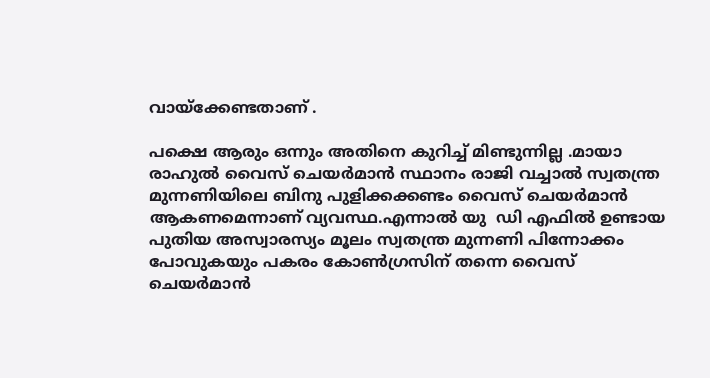വായ്ക്കേണ്ടതാണ് .

പക്ഷെ ആരും ഒന്നും അതിനെ കുറിച്ച് മിണ്ടുന്നില്ല .മായാ രാഹുൽ വൈസ് ചെയർമാൻ സ്ഥാനം രാജി വച്ചാൽ സ്വതന്ത്ര മുന്നണിയിലെ ബിനു പുളിക്കക്കണ്ടം വൈസ് ചെയർമാൻ ആകണമെന്നാണ് വ്യവസ്ഥ.എന്നാൽ യു  ഡി എഫിൽ ഉണ്ടായ പുതിയ അസ്വാരസ്യം മൂലം സ്വതന്ത്ര മുന്നണി പിന്നോക്കം പോവുകയും പകരം കോൺഗ്രസിന് തന്നെ വൈസ് ചെയർമാൻ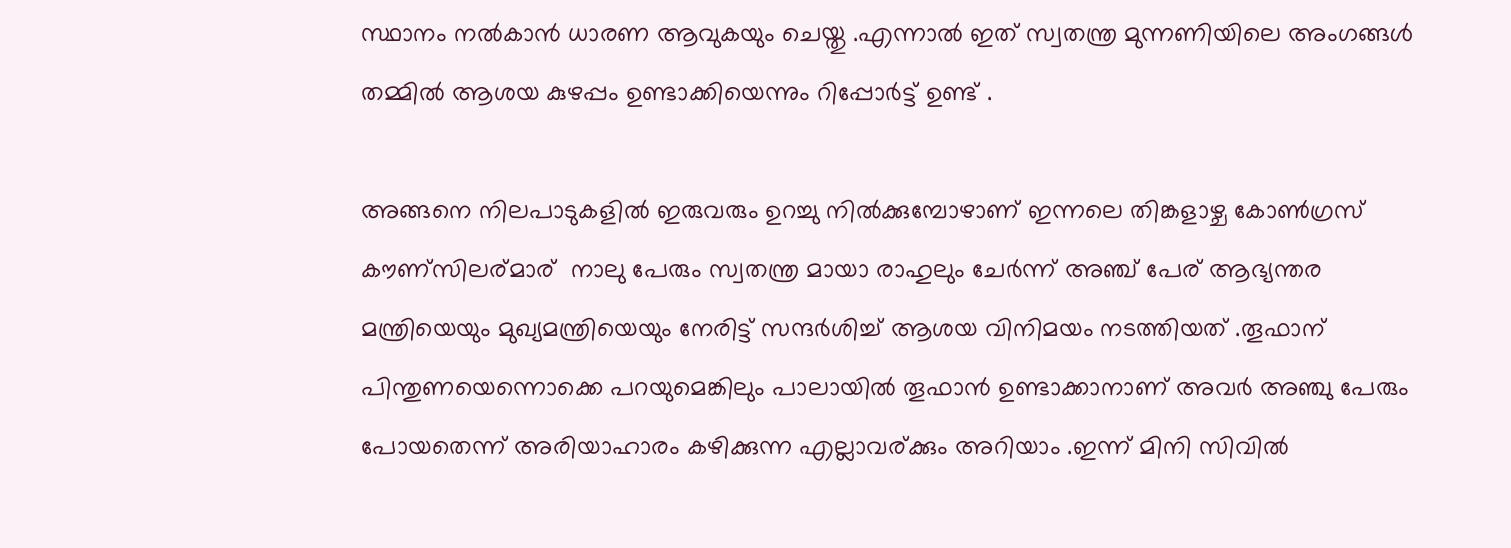സ്ഥാനം നൽകാൻ ധാരണ ആവുകയും ചെയ്തു .എന്നാൽ ഇത് സ്വതന്ത്ര മുന്നണിയിലെ അംഗങ്ങൾ തമ്മിൽ ആശയ കുഴപ്പം ഉണ്ടാക്കിയെന്നും റിപ്പോർട്ട് ഉണ്ട് .

അങ്ങനെ നിലപാടുകളിൽ ഇരുവരും ഉറച്ചു നിൽക്കുമ്പോഴാണ് ഇന്നലെ തിങ്കളാഴ്ച കോൺഗ്രസ് കൗണ്സിലര്മാര്  നാലു പേരും സ്വതന്ത്ര മായാ രാഹുലും ചേർന്ന് അഞ്ച് പേര് ആഭ്യന്തര മന്ത്രിയെയും മുഖ്യമന്ത്രിയെയും നേരിട്ട് സന്ദർശിച്ച് ആശയ വിനിമയം നടത്തിയത് .തൂഫാന് പിന്തുണയെന്നൊക്കെ പറയുമെങ്കിലും പാലായിൽ തൂഫാൻ ഉണ്ടാക്കാനാണ് അവർ അഞ്ചു പേരും പോയതെന്ന് അരിയാഹാരം കഴിക്കുന്ന എല്ലാവര്ക്കും അറിയാം .ഇന്ന് മിനി സിവിൽ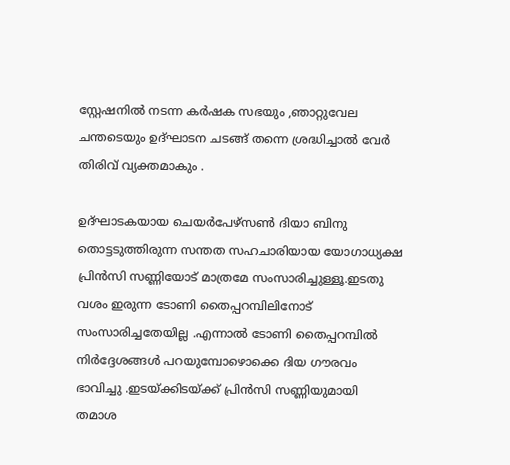സ്റ്റേഷനിൽ നടന്ന കർഷക സഭയും ,ഞാറ്റുവേല ചന്തടെയും ഉദ്‌ഘാടന ചടങ്ങ് തന്നെ ശ്രദ്ധിച്ചാൽ വേർ  തിരിവ് വ്യക്തമാകും .

ഉദ്‌ഘാടകയായ ചെയർപേഴ്‌സൺ ദിയാ ബിനു തൊട്ടടുത്തിരുന്ന സന്തത സഹചാരിയായ യോഗാധ്യക്ഷ പ്രിൻസി സണ്ണിയോട് മാത്രമേ സംസാരിച്ചുള്ളൂ.ഇടതു വശം ഇരുന്ന ടോണി തൈപ്പറമ്പിലിനോട് സംസാരിച്ചതേയില്ല .എന്നാൽ ടോണി തൈപ്പറമ്പിൽ നിർദ്ദേശങ്ങൾ പറയുമ്പോഴൊക്കെ ദിയ ഗൗരവം ഭാവിച്ചു .ഇടയ്ക്കിടയ്ക്ക് പ്രിൻസി സണ്ണിയുമായി  തമാശ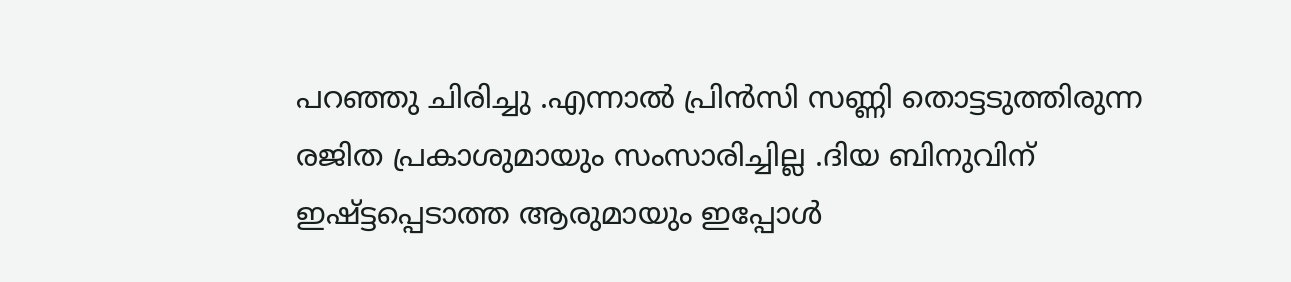പറഞ്ഞു ചിരിച്ചു .എന്നാൽ പ്രിൻസി സണ്ണി തൊട്ടടുത്തിരുന്ന രജിത പ്രകാശുമായും സംസാരിച്ചില്ല .ദിയ ബിനുവിന് ഇഷ്ട്ടപ്പെടാത്ത ആരുമായും ഇപ്പോൾ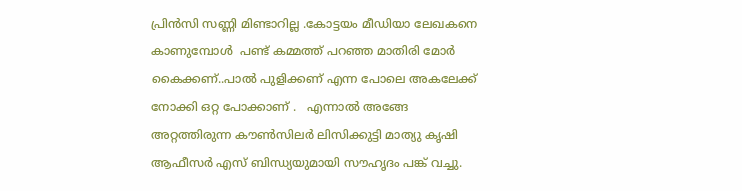പ്രിൻസി സണ്ണി മിണ്ടാറില്ല .കോട്ടയം മീഡിയാ ലേഖകനെ കാണുമ്പോൾ  പണ്ട് കമ്മത്ത് പറഞ്ഞ മാതിരി മോർ കൈക്കണ്..പാൽ പുളിക്കണ് എന്ന പോലെ അകലേക്ക് നോക്കി ഒറ്റ പോക്കാണ് .   എന്നാൽ അങ്ങേ അറ്റത്തിരുന്ന കൗൺസിലർ ലിസിക്കുട്ടി മാത്യു കൃഷി ആഫീസർ എസ് ബിന്ധ്യയുമായി സൗഹൃദം പങ്ക് വച്ചു.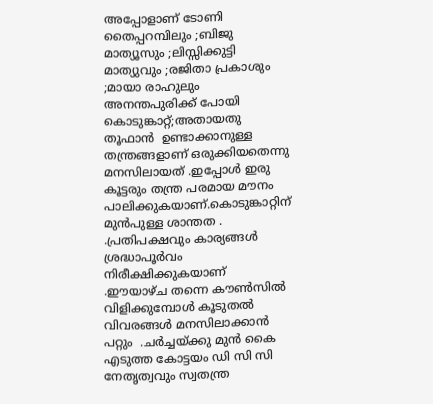അപ്പോളാണ് ടോണി തൈപ്പറമ്പിലും ;ബിജു മാത്യൂസും ;ലിസ്സിക്കുട്ടി മാത്യുവും ;രജിതാ പ്രകാശും ;മായാ രാഹുലും അനന്തപുരിക്ക് പോയി കൊടുങ്കാറ്റ്;അതായതു തൂഫാൻ  ഉണ്ടാക്കാനുള്ള തന്ത്രങ്ങളാണ് ഒരുക്കിയതെന്നു മനസിലായത് .ഇപ്പോൾ ഇരു കൂട്ടരും തന്ത്ര പരമായ മൗനം പാലിക്കുകയാണ്.കൊടുങ്കാറ്റിന് മുൻപുള്ള ശാന്തത . .പ്രതിപക്ഷവും കാര്യങ്ങൾ ശ്രദ്ധാപൂർവം നിരീക്ഷിക്കുകയാണ് .ഈയാഴ്ച തന്നെ കൗൺസിൽ വിളിക്കുമ്പോൾ കൂടുതൽ വിവരങ്ങൾ മനസിലാക്കാൻ പറ്റും  .ചർച്ചയ്ക്കു മുൻ കൈ എടുത്ത കോട്ടയം ഡി സി സി നേതൃത്വവും സ്വതന്ത്ര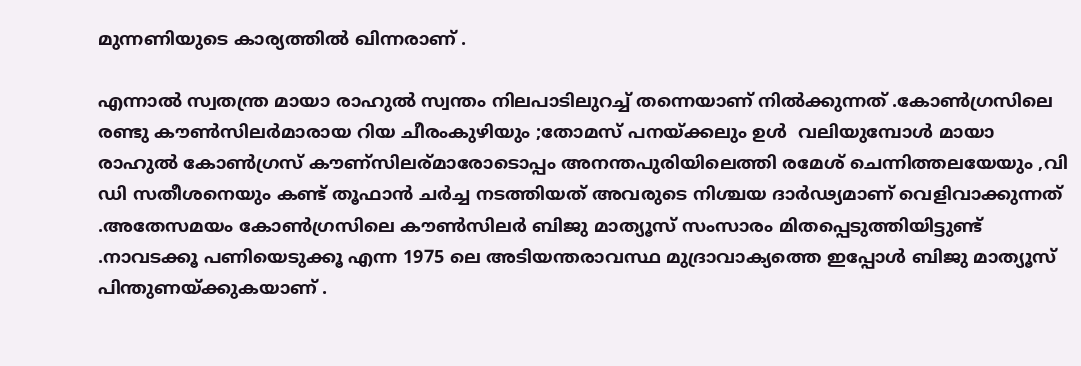മുന്നണിയുടെ കാര്യത്തിൽ ഖിന്നരാണ് .

എന്നാൽ സ്വതന്ത്ര മായാ രാഹുൽ സ്വന്തം നിലപാടിലുറച്ച് തന്നെയാണ് നിൽക്കുന്നത് .കോൺഗ്രസിലെ രണ്ടു കൗൺസിലർമാരായ റിയ ചീരംകുഴിയും ;തോമസ് പനയ്ക്കലും ഉൾ  വലിയുമ്പോൾ മായാ രാഹുൽ കോൺഗ്രസ് കൗണ്സിലര്മാരോടൊപ്പം അനന്തപുരിയിലെത്തി രമേശ് ചെന്നിത്തലയേയും ,വി ഡി സതീശനെയും കണ്ട് തൂഫാൻ ചർച്ച നടത്തിയത് അവരുടെ നിശ്ചയ ദാർഢ്യമാണ് വെളിവാക്കുന്നത് .അതേസമയം കോൺഗ്രസിലെ കൗൺസിലർ ബിജു മാത്യൂസ് സംസാരം മിതപ്പെടുത്തിയിട്ടുണ്ട് .നാവടക്കൂ പണിയെടുക്കൂ എന്ന 1975 ലെ അടിയന്തരാവസ്ഥ മുദ്രാവാക്യത്തെ ഇപ്പോൾ ബിജു മാത്യൂസ് പിന്തുണയ്ക്കുകയാണ് .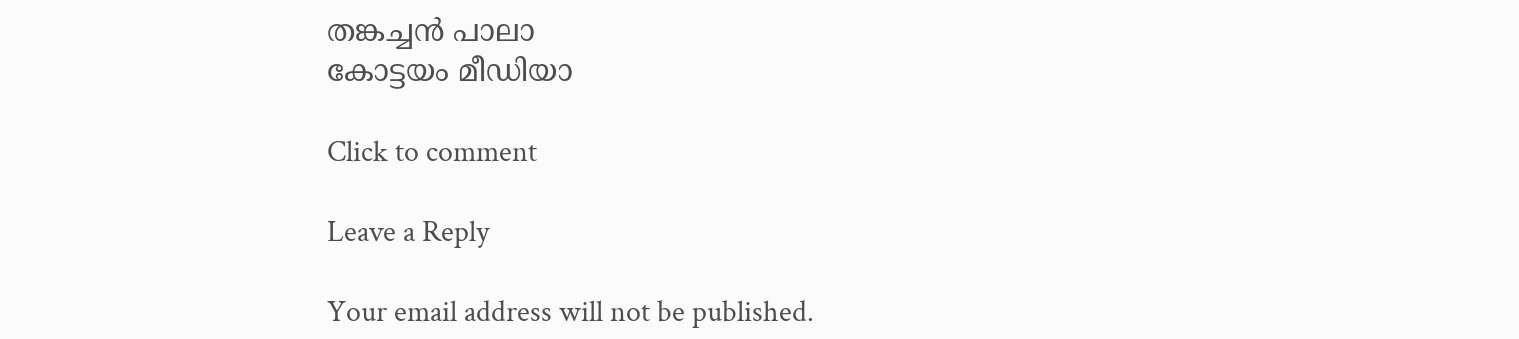തങ്കച്ചൻ പാലാ
കോട്ടയം മീഡിയാ

Click to comment

Leave a Reply

Your email address will not be published.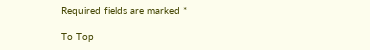Required fields are marked *

To Top